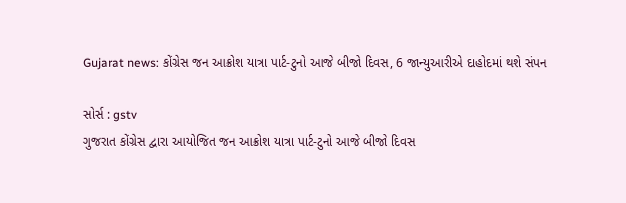Gujarat news: કોંગ્રેસ જન આક્રોશ યાત્રા પાર્ટ-ટુનો આજે બીજો દિવસ, 6 જાન્યુઆરીએ દાહોદમાં થશે સંપન

સોર્સ : gstv
ગુજરાત કોંગ્રેસ દ્વારા આયોજિત જન આક્રોશ યાત્રા પાર્ટ-ટુનો આજે બીજો દિવસ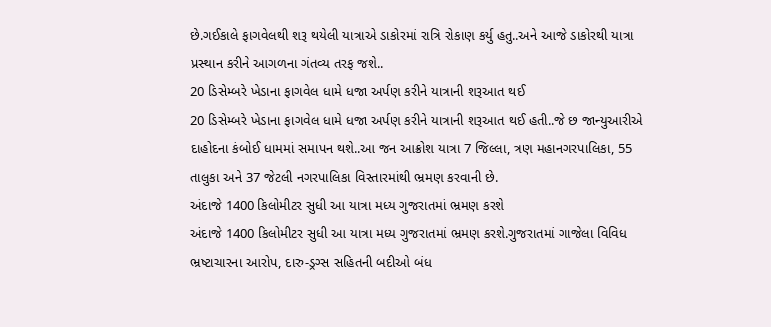છે.ગઈકાલે ફાગવેલથી શરૂ થયેલી યાત્રાએ ડાકોરમાં રાત્રિ રોકાણ કર્યુ હતુ..અને આજે ડાકોરથી યાત્રા પ્રસ્થાન કરીને આગળના ગંતવ્ય તરફ જશે..
20 ડિસેમ્બરે ખેડાના ફાગવેલ ધામે ધજા અર્પણ કરીને યાત્રાની શરૂઆત થઈ
20 ડિસેમ્બરે ખેડાના ફાગવેલ ધામે ધજા અર્પણ કરીને યાત્રાની શરૂઆત થઈ હતી..જે છ જાન્યુઆરીએ દાહોદના કંબોઈ ધામમાં સમાપન થશે..આ જન આક્રોશ યાત્રા 7 જિલ્લા, ત્રણ મહાનગરપાલિકા, 55 તાલુકા અને 37 જેટલી નગરપાલિકા વિસ્તારમાંથી ભ્રમણ કરવાની છે.
અંદાજે 1400 કિલોમીટર સુધી આ યાત્રા મધ્ય ગુજરાતમાં ભ્રમણ કરશે
અંદાજે 1400 કિલોમીટર સુધી આ યાત્રા મધ્ય ગુજરાતમાં ભ્રમણ કરશે.ગુજરાતમાં ગાજેલા વિવિધ ભ્રષ્ટાચારના આરોપ, દારુ-ડ્રગ્સ સહિતની બદીઓ બંધ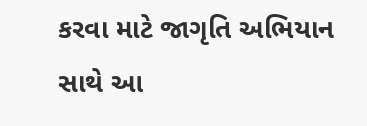કરવા માટે જાગૃતિ અભિયાન સાથે આ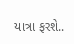યાત્રા ફરશે..